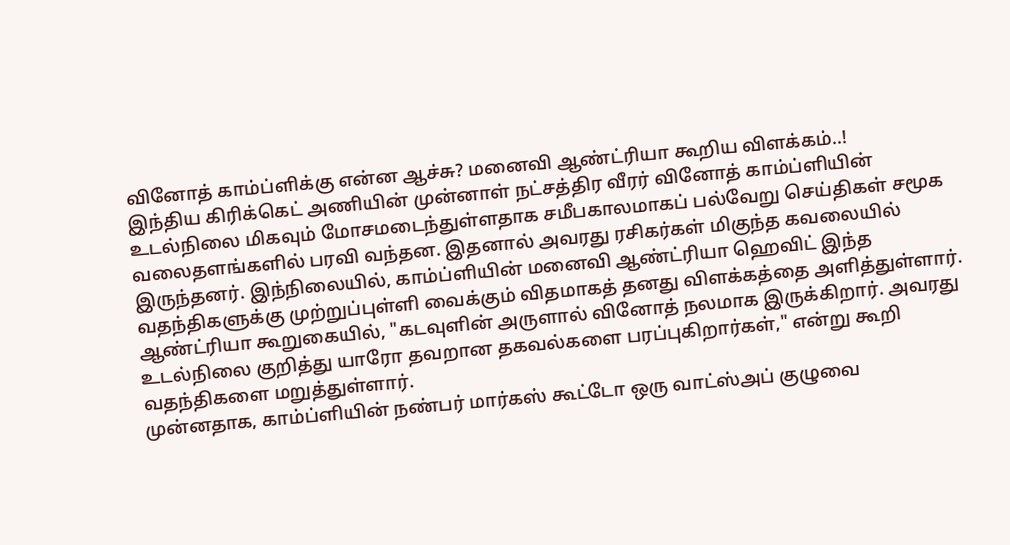வினோத் காம்ப்ளிக்கு என்ன ஆச்சு? மனைவி ஆண்ட்ரியா கூறிய விளக்கம்..!
இந்திய கிரிக்கெட் அணியின் முன்னாள் நட்சத்திர வீரர் வினோத் காம்ப்ளியின் உடல்நிலை மிகவும் மோசமடைந்துள்ளதாக சமீபகாலமாகப் பல்வேறு செய்திகள் சமூக வலைதளங்களில் பரவி வந்தன. இதனால் அவரது ரசிகர்கள் மிகுந்த கவலையில் இருந்தனர். இந்நிலையில், காம்ப்ளியின் மனைவி ஆண்ட்ரியா ஹெவிட் இந்த வதந்திகளுக்கு முற்றுப்புள்ளி வைக்கும் விதமாகத் தனது விளக்கத்தை அளித்துள்ளார்.
ஆண்ட்ரியா கூறுகையில், "கடவுளின் அருளால் வினோத் நலமாக இருக்கிறார். அவரது உடல்நிலை குறித்து யாரோ தவறான தகவல்களை பரப்புகிறார்கள்," என்று கூறி வதந்திகளை மறுத்துள்ளார்.
முன்னதாக, காம்ப்ளியின் நண்பர் மார்கஸ் கூட்டோ ஒரு வாட்ஸ்அப் குழுவை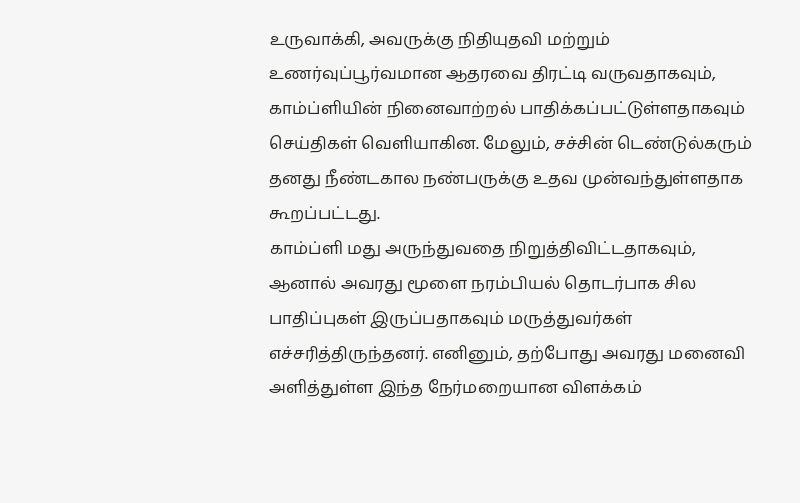உருவாக்கி, அவருக்கு நிதியுதவி மற்றும் உணர்வுப்பூர்வமான ஆதரவை திரட்டி வருவதாகவும், காம்ப்ளியின் நினைவாற்றல் பாதிக்கப்பட்டுள்ளதாகவும் செய்திகள் வெளியாகின. மேலும், சச்சின் டெண்டுல்கரும் தனது நீண்டகால நண்பருக்கு உதவ முன்வந்துள்ளதாக கூறப்பட்டது.
காம்ப்ளி மது அருந்துவதை நிறுத்திவிட்டதாகவும், ஆனால் அவரது மூளை நரம்பியல் தொடர்பாக சில பாதிப்புகள் இருப்பதாகவும் மருத்துவர்கள் எச்சரித்திருந்தனர். எனினும், தற்போது அவரது மனைவி அளித்துள்ள இந்த நேர்மறையான விளக்கம்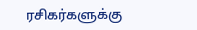ரசிகர்களுக்கு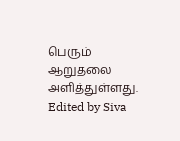பெரும் ஆறுதலை அளித்துள்ளது.
Edited by Siva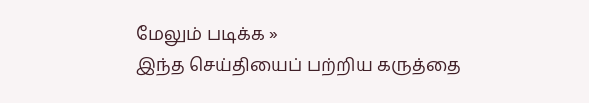மேலும் படிக்க »
இந்த செய்தியைப் பற்றிய கருத்தை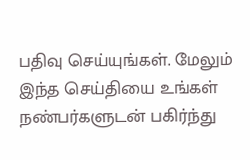பதிவு செய்யுங்கள். மேலும் இந்த செய்தியை உங்கள் நண்பர்களுடன் பகிர்ந்து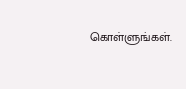கொள்ளுங்கள்.